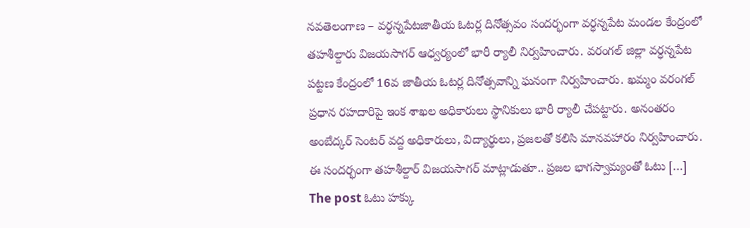నవతెలంగాణ – వర్ధన్నపేటజాతీయ ఓటర్ల దినోత్సవం సందర్భంగా వర్ధన్నపేట మండల కేంద్రంలో తహశీల్దారు విజయసాగర్ ఆధ్వర్యంలో భారీ ర్యాలీ నిర్వహించారు. వరంగల్ జిల్లా వర్ధన్నపేట పట్టణ కేంద్రంలో 16వ జాతీయ ఓటర్ల దినోత్సవాన్ని ఘనంగా నిర్వహించారు. ఖమ్మం వరంగల్ ప్రధాన రహదారిపై ఇంక శాఖల అధికారులు స్థానికులు భారీ ర్యాలీ చేపట్టారు. అనంతరం అంబేద్కర్ సెంటర్ వద్ద అధికారులు, విద్యార్థులు, ప్రజలతో కలిసి మానవహారం నిర్వహించారు. ఈ సందర్భంగా తహశీల్దార్ విజయసాగర్ మాట్లాడుతూ.. ప్రజల భాగస్వామ్యంతో ఓటు […]
The post ఓటు హక్కు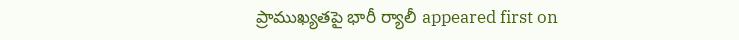ప్రాముఖ్యతపై భారీ ర్యాలీ appeared first on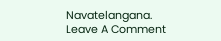Navatelangana.
Leave A Comment